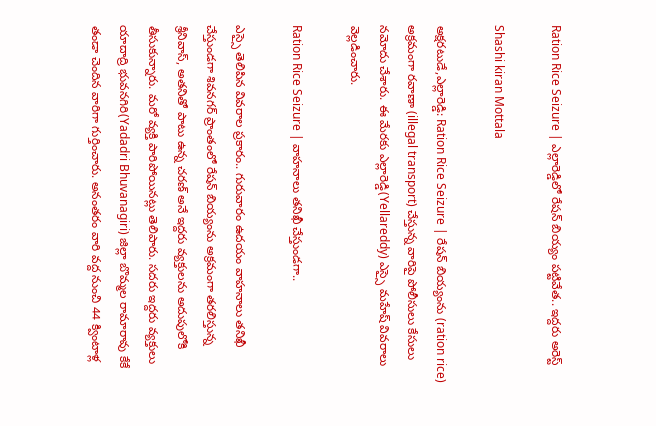Ration Rice Seizure | ఎల్లారెడ్డిలో రేషన్ బియ్యం పట్టివేత.. ఇద్దరు అరెస్ట్

Shashi kiran Mottala

అక్షరటుడే,ఎల్లారెడ్డి: Ration Rice Seizure | రేషన్ బియ్యంను (ration rice) అక్రమంగా రవాణా (illegal transport) చేస్తున్న వారిపై పోలీసులు కేసులు నమోదు చేశారు. ఈ మేరకు ఎల్లారెడ్డి(Yellareddy) ఎస్సై మహేష్ వివరాలు వెల్లడించారు.

Ration Rice Seizure | వాహనాలు తనిఖీ చేస్తుండగా..

ఎస్సై తెలిపిన వివరాల ప్రకారం.. గురువారం ఉదయం వాహనాలు తనిఖీ చేస్తుండగా శివనగర్ ప్రాంతంలో రేషన్ బియ్యంను అక్రమంగా తరలిస్తున్న శ్రీనివాస్, అతనితో పాటు ఉన్న చరణ్ అనే ఇద్దరు వ్యక్తులను అదుపులోకి తీసుకున్నారు. మరో వ్యక్తి పారిపోయినట్లు తెలిపారు. సదరు ఇద్దరు వ్యక్తులు యాదాద్రి భువనగిరి(Yadadri Bhuvanagiri) జిల్లా బొమ్మల రామారావు కేకే తండా చెందిన వారిగా గుర్తించారు. అనంతరం వారి వద్ద నుంచి 44 క్వింటాళ్ల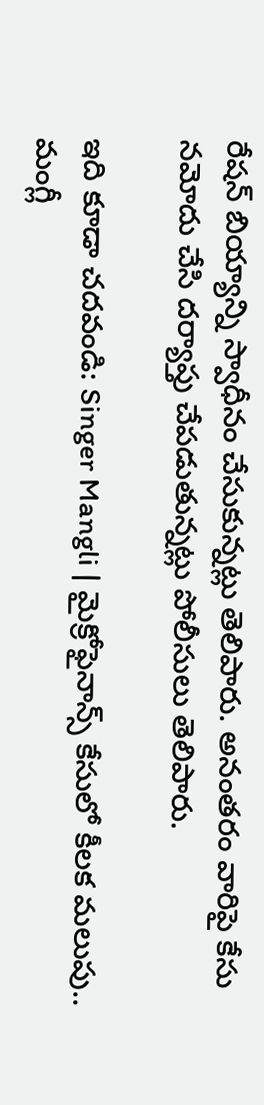రేషన్ బియ్యాన్ని స్వాధీనం చేసుకున్నట్లు తెలిపారు. అనంతరం వారిపై కేసు నమోదు చేసి దర్యాప్తు చేపడుతున్నట్లు పోలీసులు తెలిపారు.

ఇది కూడా చదవండి: Singer Mangli | మైక్రోఫైనాన్స్ కేసులో కీలక మలుపు.. మంగ్లీ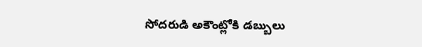సోదరుడి అకౌంట్లోకి డబ్బులు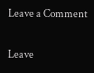Leave a Comment

Leave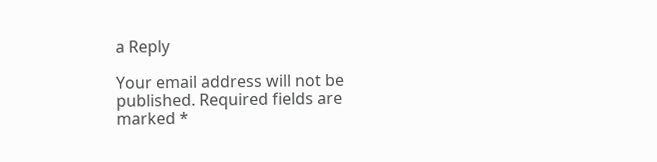a Reply

Your email address will not be published. Required fields are marked *